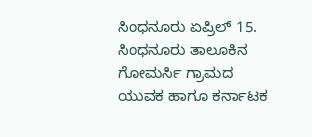ಸಿಂಧನೂರು ಏಪ್ರಿಲ್ 15. ಸಿಂಧನೂರು ತಾಲೂಕಿನ ಗೋಮರ್ಸಿ ಗ್ರಾಮದ ಯುವಕ ಹಾಗೂ ಕರ್ನಾಟಕ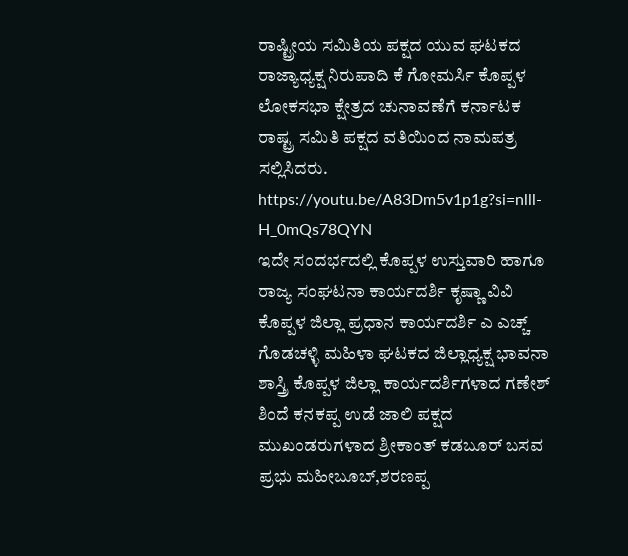ರಾಷ್ಟ್ರೀಯ ಸಮಿತಿಯ ಪಕ್ಷದ ಯುವ ಘಟಕದ ರಾಜ್ಯಾಧ್ಯಕ್ಷ ನಿರುಪಾದಿ ಕೆ ಗೋಮರ್ಸಿ ಕೊಪ್ಪಳ ಲೋಕಸಭಾ ಕ್ಷೇತ್ರದ ಚುನಾವಣೆಗೆ ಕರ್ನಾಟಕ ರಾಷ್ಟ್ರ ಸಮಿತಿ ಪಕ್ಷದ ವತಿಯಿಂದ ನಾಮಪತ್ರ ಸಲ್ಲಿಸಿದರು.
https://youtu.be/A83Dm5v1p1g?si=nlll-H_0mQs78QYN
ಇದೇ ಸಂದರ್ಭದಲ್ಲಿ ಕೊಪ್ಪಳ ಉಸ್ತುವಾರಿ ಹಾಗೂ ರಾಜ್ಯ ಸಂಘಟನಾ ಕಾರ್ಯದರ್ಶಿ ಕೃಷ್ಣಾ ವಿವಿ ಕೊಪ್ಪಳ ಜಿಲ್ಲಾ ಪ್ರಧಾನ ಕಾರ್ಯದರ್ಶಿ ಎ ಎಚ್ಚ್ ಗೊಡಚಳ್ಳಿ ಮಹಿಳಾ ಘಟಕದ ಜಿಲ್ಲಾಧ್ಯಕ್ಷ ಭಾವನಾ ಶಾಸ್ತ್ರಿ ಕೊಪ್ಪಳ ಜಿಲ್ಲಾ ಕಾರ್ಯದರ್ಶಿಗಳಾದ ಗಣೇಶ್ ಶಿಂದೆ ಕನಕಪ್ಪ ಉಡೆ ಜಾಲಿ ಪಕ್ಷದ ಮುಖಂಡರುಗಳಾದ ಶ್ರೀಕಾಂತ್ ಕಡಬೂರ್ ಬಸವ ಪ್ರಭು ಮಹೀಬೂಬ್,ಶರಣಪ್ಪ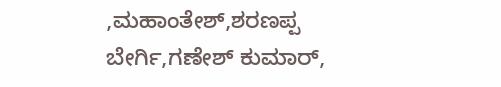,ಮಹಾಂತೇಶ್,ಶರಣಪ್ಪ ಬೇರ್ಗಿ,ಗಣೇಶ್ ಕುಮಾರ್,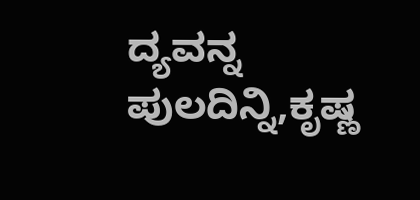ದ್ಯವನ್ನ ಪುಲದಿನ್ನಿ,ಕೃಷ್ಣ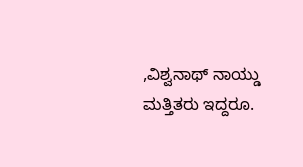,ವಿಶ್ವನಾಥ್ ನಾಯ್ಡು ಮತ್ತಿತರು ಇದ್ದರೂ.